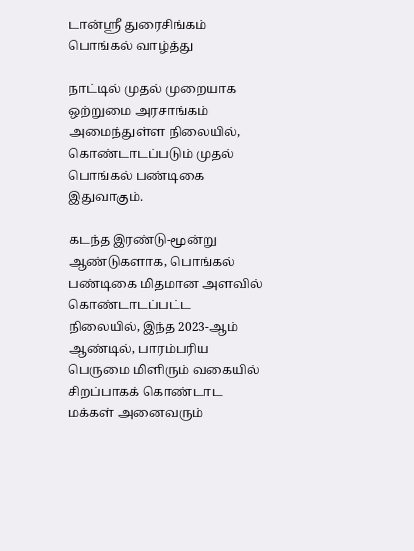டான்ஸ்ரீ துரைசிங்கம்
பொங்கல் வாழ்த்து

நாட்டில் முதல் முறையாக ஒற்றுமை அரசாங்கம் அமைந்துள்ள நிலையில், கொண்டாடப்படும் முதல் பொங்கல் பண்டிகை இதுவாகும்.

கடந்த இரண்டு-மூன்று ஆண்டுகளாக, பொங்கல் பண்டிகை மிதமான அளவில் கொண்டாடப்பட்ட நிலையில், இந்த 2023-ஆம் ஆண்டில், பாரம்பரிய பெருமை மிளிரும் வகையில் சிறப்பாகக் கொண்டாட மக்கள் அனைவரும்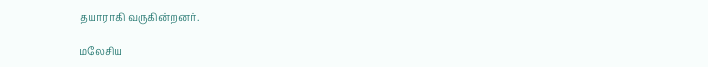தயாராகி வருகின்றனர்.

மலேசிய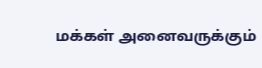மக்கள் அனைவருக்கும்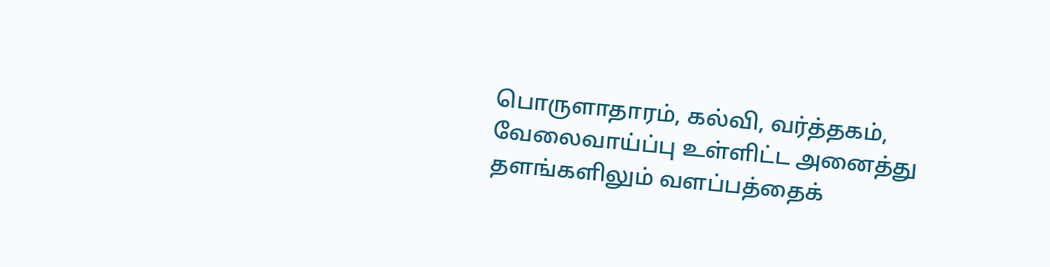பொருளாதாரம், கல்வி, வர்த்தகம், வேலைவாய்ப்பு உள்ளிட்ட அனைத்து தளங்களிலும் வளப்பத்தைக்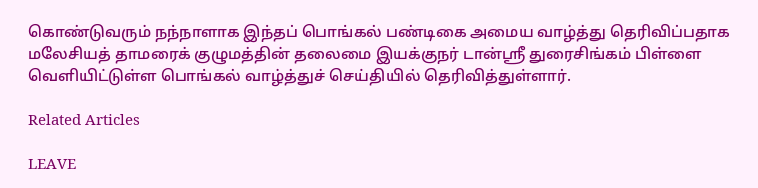கொண்டுவரும் நந்நாளாக இந்தப் பொங்கல் பண்டிகை அமைய வாழ்த்து தெரிவிப்பதாக மலேசியத் தாமரைக் குழுமத்தின் தலைமை இயக்குநர் டான்ஸ்ரீ துரைசிங்கம் பிள்ளை வெளியிட்டுள்ள பொங்கல் வாழ்த்துச் செய்தியில் தெரிவித்துள்ளார்.

Related Articles

LEAVE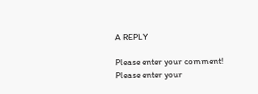A REPLY

Please enter your comment!
Please enter your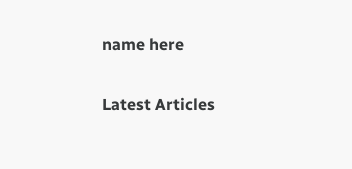name here

Latest Articles